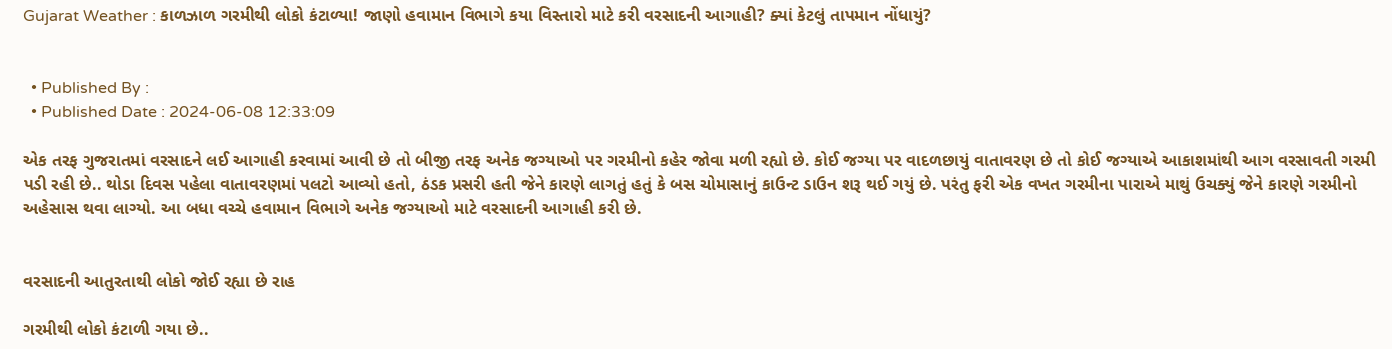Gujarat Weather : કાળઝાળ ગરમીથી લોકો કંટાળ્યા! જાણો હવામાન વિભાગે કયા વિસ્તારો માટે કરી વરસાદની આગાહી? ક્યાં કેટલું તાપમાન નોંધાયું?


  • Published By :
  • Published Date : 2024-06-08 12:33:09

એક તરફ ગુજરાતમાં વરસાદને લઈ આગાહી કરવામાં આવી છે તો બીજી તરફ અનેક જગ્યાઓ પર ગરમીનો કહેર જોવા મળી રહ્યો છે. કોઈ જગ્યા પર વાદળછાયું વાતાવરણ છે તો કોઈ જગ્યાએ આકાશમાંથી આગ વરસાવતી ગરમી પડી રહી છે.. થોડા દિવસ પહેલા વાતાવરણમાં પલટો આવ્યો હતો, ઠંડક પ્રસરી હતી જેને કારણે લાગતું હતું કે બસ ચોમાસાનું કાઉન્ટ ડાઉન શરૂ થઈ ગયું છે. પરંતુ ફરી એક વખત ગરમીના પારાએ માથું ઉચક્યું જેને કારણે ગરમીનો અહેસાસ થવા લાગ્યો. આ બધા વચ્ચે હવામાન વિભાગે અનેક જગ્યાઓ માટે વરસાદની આગાહી કરી છે.


વરસાદની આતુરતાથી લોકો જોઈ રહ્યા છે રાહ

ગરમીથી લોકો કંટાળી ગયા છે..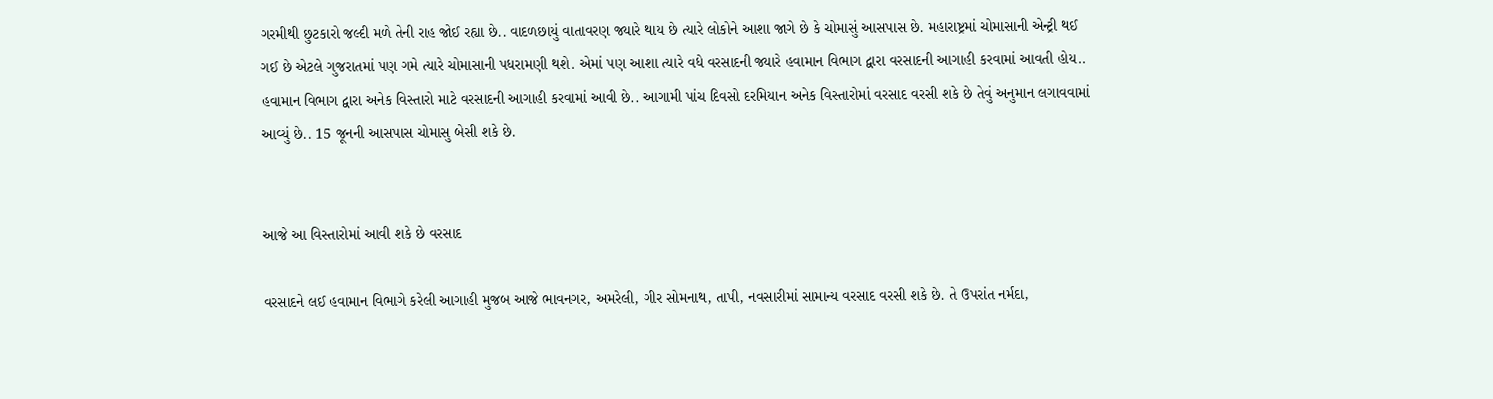ગરમીથી છુટકારો જલ્દી મળે તેની રાહ જોઈ રહ્યા છે.. વાદળછાયું વાતાવરણ જ્યારે થાય છે ત્યારે લોકોને આશા જાગે છે કે ચોમાસું આસપાસ છે. મહારાષ્ટ્રમાં ચોમાસાની એન્ટ્રી થઈ ગઈ છે એટલે ગુજરાતમાં પણ ગમે ત્યારે ચોમાસાની પધરામણી થશે. એમાં પણ આશા ત્યારે વધે વરસાદની જ્યારે હવામાન વિભાગ દ્વારા વરસાદની આગાહી કરવામાં આવતી હોય.. હવામાન વિભાગ દ્વારા અનેક વિસ્તારો માટે વરસાદની આગાહી કરવામાં આવી છે.. આગામી પાંચ દિવસો દરમિયાન અનેક વિસ્તારોમાં વરસાદ વરસી શકે છે તેવું અનુમાન લગાવવામાં આવ્યું છે.. 15 જૂનની આસપાસ ચોમાસુ બેસી શકે છે.


આજે આ વિસ્તારોમાં આવી શકે છે વરસાદ

વરસાદને લઈ હવામાન વિભાગે કરેલી આગાહી મુજબ આજે ભાવનગર, અમરેલી, ગીર સોમનાથ, તાપી, નવસારીમાં સામાન્ય વરસાદ વરસી શકે છે. તે ઉપરાંત નર્મદા,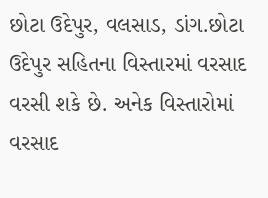છોટા ઉદેપુર, વલસાડ, ડાંગ.છોટા ઉદેપુર સહિતના વિસ્તારમાં વરસાદ વરસી શકે છે. અનેક વિસ્તારોમાં વરસાદ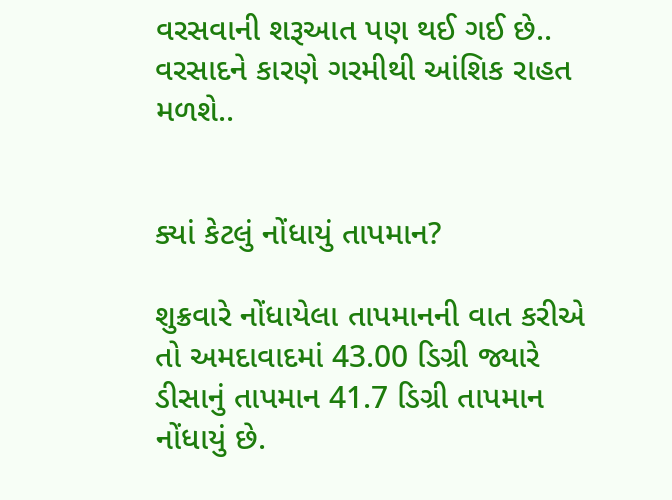વરસવાની શરૂઆત પણ થઈ ગઈ છે.. વરસાદને કારણે ગરમીથી આંશિક રાહત મળશે..


ક્યાં કેટલું નોંધાયું તાપમાન?

શુક્રવારે નોંધાયેલા તાપમાનની વાત કરીએ તો અમદાવાદમાં 43.00 ડિગ્રી જ્યારે ડીસાનું તાપમાન 41.7 ડિગ્રી તાપમાન નોંધાયું છે.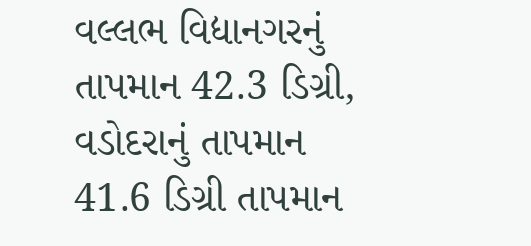વલ્લભ વિદ્યાનગરનું તાપમાન 42.3 ડિગ્રી, વડોદરાનું તાપમાન 41.6 ડિગ્રી તાપમાન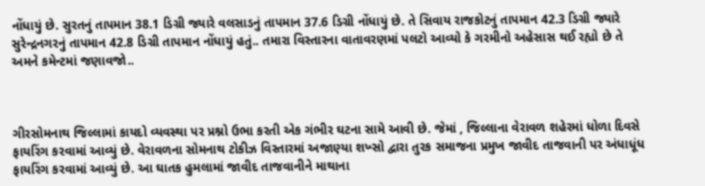નોંધાયું છે. સુરતનું તાપમાન 38.1 ડિગ્રી જ્યારે વલસાડનું તાપમાન 37.6 ડિગ્રી નોંધાયું છે. તે સિવાય રાજકોટનું તાપમાન 42.3 ડિગ્રી જ્યારે સુરેન્દ્રનગરનું તાપમાન 42.8 ડિગ્રી તાપમાન નોંધાયું હતું.. તમારા વિસ્તારના વાતાવરણમાં પલટો આવ્યો કે ગરમીનો અહેસાસ થઈ રહ્યો છે તે અમને કમેન્ટમાં જણાવજો..



ગીરસોમનાથ જિલ્લામાં કાયદો વ્યવસ્થા પર પ્રશ્નો ઉભા કરતી એક ગંભીર ઘટના સામે આવી છે. જેમાં , જિલ્લાના વેરાવળ શહેરમાં ધોળા દિવસે ફાયરિંગ કરવામાં આવ્યું છે. વેરાવળના સોમનાથ ટોકીઝ વિસ્તારમાં અજાણ્યા શખ્સો દ્વારા તુરક સમાજના પ્રમુખ જાવીદ તાજવાની પર અંધાધૂંધ ફાયરિંગ કરવામાં આવ્યું છે. આ ઘાતક હુમલામાં જાવીદ તાજવાનીને માથાના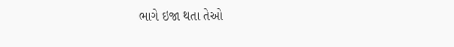ભાગે ઇજા થતા તેઓ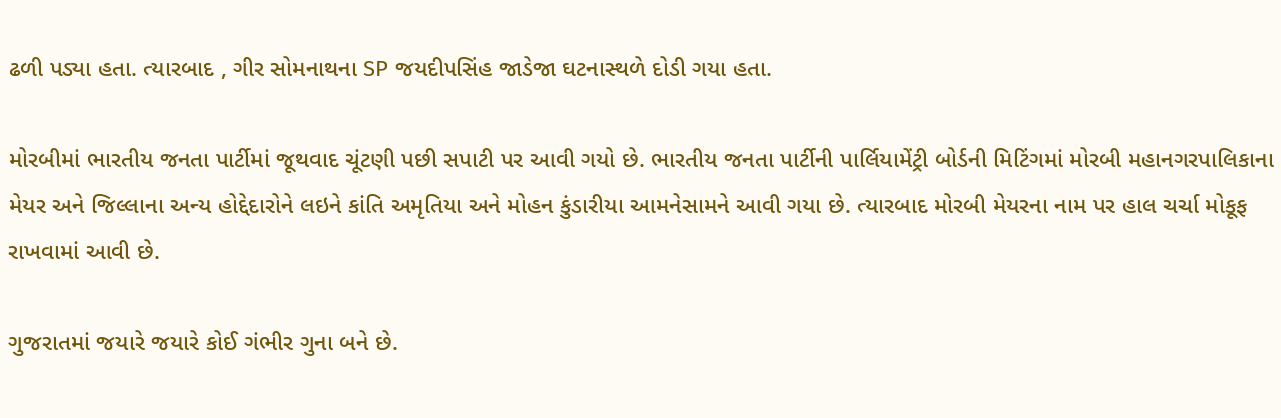ઢળી પડ્યા હતા. ત્યારબાદ , ગીર સોમનાથના SP જયદીપસિંહ જાડેજા ઘટનાસ્થળે દોડી ગયા હતા.

મોરબીમાં ભારતીય જનતા પાર્ટીમાં જૂથવાદ ચૂંટણી પછી સપાટી પર આવી ગયો છે. ભારતીય જનતા પાર્ટીની પાર્લિયામેંટ્રી બોર્ડની મિટિંગમાં મોરબી મહાનગરપાલિકાના મેયર અને જિલ્લાના અન્ય હોદ્દેદારોને લઇને કાંતિ અમૃતિયા અને મોહન કુંડારીયા આમનેસામને આવી ગયા છે. ત્યારબાદ મોરબી મેયરના નામ પર હાલ ચર્ચા મોકૂફ રાખવામાં આવી છે.

ગુજરાતમાં જયારે જયારે કોઈ ગંભીર ગુના બને છે.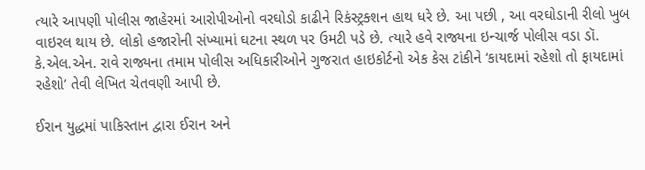ત્યારે આપણી પોલીસ જાહેરમાં આરોપીઓનો વરઘોડો કાઢીને રિકંસ્ટ્રક્શન હાથ ધરે છે. આ પછી , આ વરઘોડાની રીલો ખુબ વાઇરલ થાય છે. લોકો હજારોની સંખ્યામાં ઘટના સ્થળ પર ઉમટી પડે છે. ત્યારે હવે રાજ્યના ઇન્ચાર્જ પોલીસ વડા ડૉ. કે.એલ.એન. રાવે રાજ્યના તમામ પોલીસ અધિકારીઓને ગુજરાત હાઇકોર્ટનો એક કેસ ટાંકીને ‘કાયદામાં રહેશો તો ફાયદામાં રહેશો’ તેવી લેખિત ચેતવણી આપી છે.

ઈરાન યુદ્ધમાં પાકિસ્તાન દ્વારા ઈરાન અને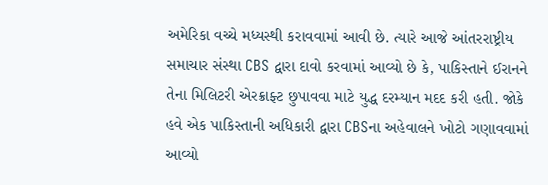અમેરિકા વચ્ચે મધ્યસ્થી કરાવવામાં આવી છે. ત્યારે આજે આંતરરાષ્ટ્રીય સમાચાર સંસ્થા CBS દ્વારા દાવો કરવામાં આવ્યો છે કે, પાકિસ્તાને ઈરાનને તેના મિલિટરી એરક્રાફ્ટ છુપાવવા માટે યુદ્ધ દરમ્યાન મદદ કરી હતી. જોકે હવે એક પાકિસ્તાની અધિકારી દ્વારા CBSના અહેવાલને ખોટો ગણાવવામાં આવ્યો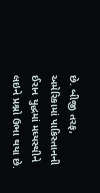છે. બીજી તરફ, અમેરિકામાં પાકિસ્તાનની ઈરાન યુદ્ધમાં મધ્યસ્થીને લઇને પ્રશ્નો ઉભા થયા છે.